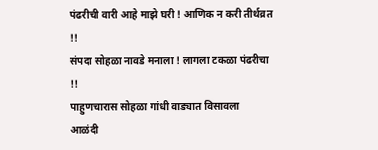पंढरीची वारी आहे माझे घरी ! आणिक न करी तीर्थव्रत !!
संपदा सोहळा नावडे मनाला ! लागला टकळा पंढरीचा !!
पाहुणचारास सोहळा गांधी वाड्यात विसावला
आळंदी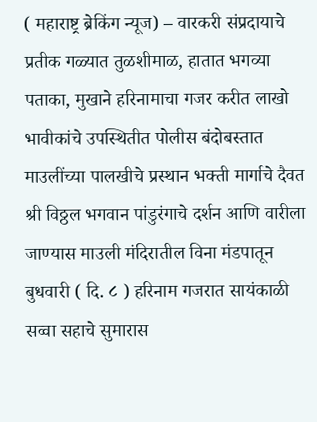( महाराष्ट्र ब्रेकिंग न्यूज) – वारकरी संप्रदायाचे प्रतीक गळ्यात तुळशीमाळ, हातात भगव्या पताका, मुखाने हरिनामाचा गजर करीत लाखो भावीकांचे उपस्थितीत पोलीस बंदोबस्तात माउलींच्या पालखीचे प्रस्थान भक्ती मार्गाचे दैवत श्री विठ्ठल भगवान पांडुरंगाचे दर्शन आणि वारीला जाण्यास माउली मंदिरातील विना मंडपातून बुधवारी ( दि. ८ ) हरिनाम गजरात सायंकाळी सव्वा सहाचे सुमारास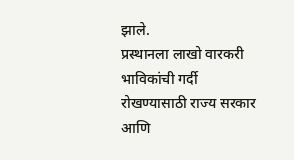झाले.
प्रस्थानला लाखो वारकरी भाविकांची गर्दी रोखण्यासाठी राज्य सरकार आणि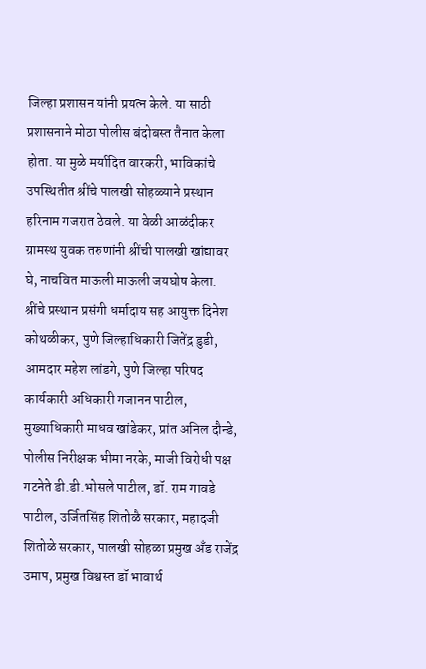जिल्हा प्रशासन यांनी प्रयत्न केले. या साठी प्रशासनाने मोठा पोलीस बंदोबस्त तैनात केला होता. या मुळे मर्यादित वारकरी, भाविकांचे उपस्थितीत श्रींचे पालखी सोहळ्याने प्रस्थान हरिनाम गजरात ठेवले. या वेळी आळंदीकर ग्रामस्थ युवक तरुणांनी श्रींची पालखी खांद्यावर घे, नाचवित माऊली माऊली जयघोष केला.
श्रींचे प्रस्थान प्रसंगी धर्मादाय सह आयुक्त दिनेश कोथळीकर, पुणे जिल्हाधिकारी जितेंद्र डुडी, आमदार महेश लांडगे, पुणे जिल्हा परिषद कार्यकारी अधिकारी गजानन पाटील, मुख्याधिकारी माधव खांडेकर, प्रांत अनिल दौन्डे, पोलीस निरीक्षक भीमा नरके, माजी विरोधी पक्ष गटनेते डी.डी.भोसले पाटील, डॉ. राम गावडे पाटील, उर्जितसिंह शितोळै सरकार, महादजी शितोळे सरकार, पालखी सोहळा प्रमुख अँड राजेंद्र उमाप, प्रमुख विश्वस्त डॉ भावार्थ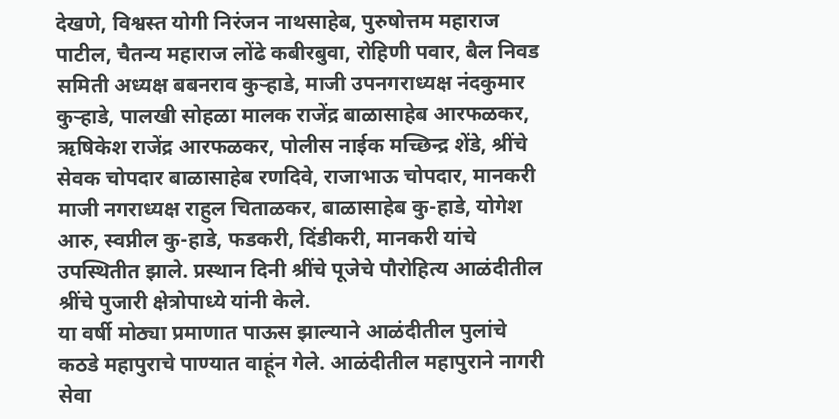देखणे, विश्वस्त योगी निरंजन नाथसाहेब, पुरुषोत्तम महाराज पाटील, चैतन्य महाराज लोंढे कबीरबुवा, रोहिणी पवार, बैल निवड समिती अध्यक्ष बबनराव कुऱ्हाडे, माजी उपनगराध्यक्ष नंदकुमार कुऱ्हाडे, पालखी सोहळा मालक राजेंद्र बाळासाहेब आरफळकर, ऋषिकेश राजेंद्र आरफळकर, पोलीस नाईक मच्छिन्द्र शेंडे, श्रींचे सेवक चोपदार बाळासाहेब रणदिवे, राजाभाऊ चोपदार, मानकरी माजी नगराध्यक्ष राहुल चिताळकर, बाळासाहेब कु-हाडे, योगेश आरु, स्वप्नील कु-हाडे, फडकरी, दिंडीकरी, मानकरी यांचे उपस्थितीत झाले. प्रस्थान दिनी श्रींचे पूजेचे पौरोहित्य आळंदीतील श्रींचे पुजारी क्षेत्रोपाध्ये यांनी केले.
या वर्षी मोठ्या प्रमाणात पाऊस झाल्याने आळंदीतील पुलांचे कठडे महापुराचे पाण्यात वाहूंन गेले. आळंदीतील महापुराने नागरी सेवा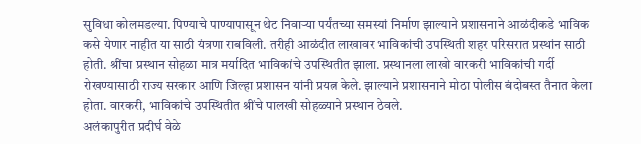सुविधा कोलमडल्या. पिण्याचे पाण्यापासून थेट निवाऱ्या पर्यंतच्या समस्यां निर्माण झाल्याने प्रशासनाने आळंदीकडे भाविक कसे येणार नाहीत या साठी यंत्रणा राबविली. तरीही आळंदीत लाखावर भाविकांची उपस्थिती शहर परिसरात प्रस्थांन साठी होती. श्रींचा प्रस्थान सोहळा मात्र मर्यादित भाविकांचे उपस्थितीत झाला. प्रस्थानला लाखो वारकरी भाविकांची गर्दी रोखण्यासाठी राज्य सरकार आणि जिल्हा प्रशासन यांनी प्रयत्न केले. झाल्याने प्रशासनाने मोठा पोलीस बंदोबस्त तैनात केला होता. वारकरी, भाविकांचे उपस्थितीत श्रींचे पालखी सोहळ्याने प्रस्थान ठेवले.
अलंकापुरीत प्रदीर्घ वेळे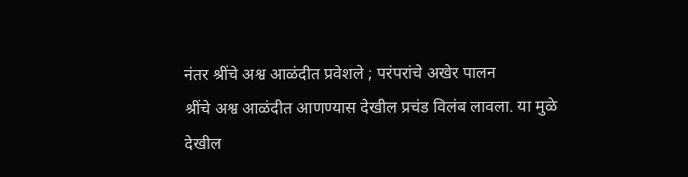नंतर श्रींचे अश्व आळंदीत प्रवेशले ; परंपरांचे अखेर पालन
श्रींचे अश्व आळंदीत आणण्यास देखील प्रचंड विलंब लावला. या मुळे देखील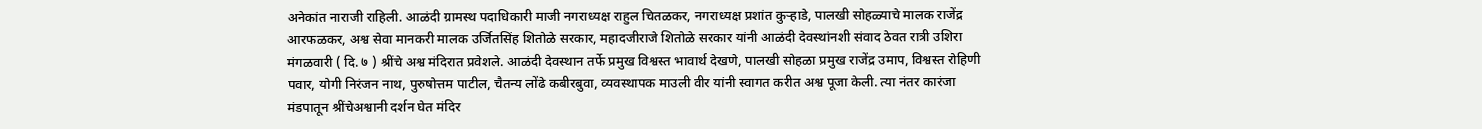अनेकांत नाराजी राहिली. आळंदी ग्रामस्थ पदाधिकारी माजी नगराध्यक्ष राहुल चितळकर, नगराध्यक्ष प्रशांत कुऱ्हाडे, पालखी सोहळ्याचे मालक राजेंद्र आरफळकर, अश्व सेवा मानकरी मालक उर्जितसिंह शितोळे सरकार, महादजीराजे शितोळे सरकार यांनी आळंदी देवस्थांनशी संवाद ठेवत रात्री उशिरा मंगळवारी ( दि. ७ ) श्रींचे अश्व मंदिरात प्रवेशले. आळंदी देवस्थान तर्फे प्रमुख विश्वस्त भावार्थ देखणे, पालखी सोहळा प्रमुख राजेंद्र उमाप, विश्वस्त रोहिणी पवार, योगी निरंजन नाथ, पुरुषोत्तम पाटील, चैतन्य लोंढे कबीरबुवा, व्यवस्थापक माउली वीर यांनी स्वागत करीत अश्व पूजा केली. त्या नंतर कारंजा मंडपातून श्रींचेअश्वानी दर्शन घेत मंदिर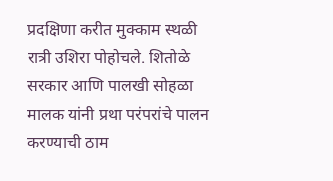प्रदक्षिणा करीत मुक्काम स्थळी रात्री उशिरा पोहोचले. शितोळे सरकार आणि पालखी सोहळा मालक यांनी प्रथा परंपरांचे पालन करण्याची ठाम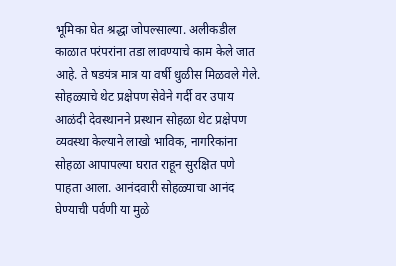भूमिका घेत श्रद्धा जोपल्साल्या. अलीकडील काळात परंपरांना तडा लावण्याचे काम केले जात आहे. ते षडयंत्र मात्र या वर्षी धुळीस मिळवले गेले.
सोहळ्याचे थेट प्रक्षेपण सेवेने गर्दी वर उपाय
आळंदी देवस्थानने प्रस्थान सोहळा थेट प्रक्षेपण व्यवस्था केल्याने लाखो भाविक, नागरिकांना सोहळा आपापल्या घरात राहून सुरक्षित पणे पाहता आला. आनंदवारी सोहळ्याचा आनंद घेण्याची पर्वणी या मुळे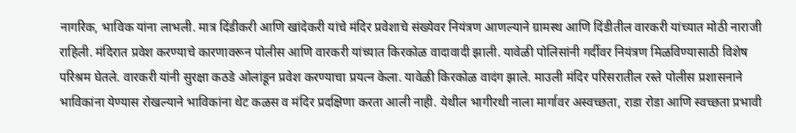नागरिक, भाविक यांना लाभली. मात्र दिंडीकरी आणि खांदेकरी यांचे मंदिर प्रवेशाचे संख्येवर नियंत्रण आणल्याने ग्रामस्थ आणि दिंडीतील वारकरी यांच्यात मोठी नाराजी राहिली. मंदिरात प्रवेश करण्याचे कारणावरून पोलीस आणि वारकरी यांच्यात किरकोळ वादावादी झाली. यावेळी पोलिसांनी गर्दीवर नियंत्रण मिळविण्यासाठी विशेष परिश्रम घेतले. वारकरी यांनी सुरक्षा कठडे ओलांडून प्रवेश करण्याचा प्रयत्न केला. यावेळी किरकोळ वादंग झाले. माउली मंदिर परिसरातील रस्ते पोलीस प्रशासनाने भाविकांना येण्यास रोखल्याने भाविकांना थेट कळस व मंदिर प्रदक्षिणा करता आली नाही. येथील भागीरथी नाला मार्गावर अस्वच्छता, राडा रोडा आणि स्वच्छता प्रभावी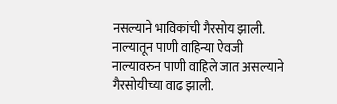नसल्याने भाविकांची गैरसोय झाली. नाल्यातून पाणी वाहिन्या ऐवजी नाल्यावरुन पाणी वाहिले जात असल्याने गैरसोयीच्या वाढ झाली.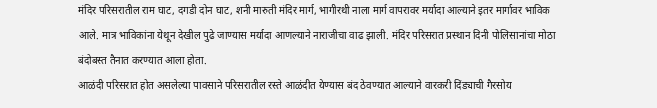मंदिर परिसरातील राम घाट, दगडी दोन घाट, शनी मारुती मंदिर मार्ग, भागीरथी नाला मार्ग वापरावर मर्यादा आल्याने इतर मार्गावर भाविक आले. मात्र भाविकांना येथून देखील पुढे जाण्यास मर्यादा आणल्याने नाराजीचा वाढ झाली. मंदिर परिसरात प्रस्थान दिनी पोलिसानांचा मोठा बंदोबस्त तैनात करण्यात आला होता.
आळंदी परिसरात होत असलेल्या पावसाने परिसरातील रस्ते आळंदीत येण्यास बंद ठेवण्यात आल्याने वारकरी दिंड्याची गैरसोय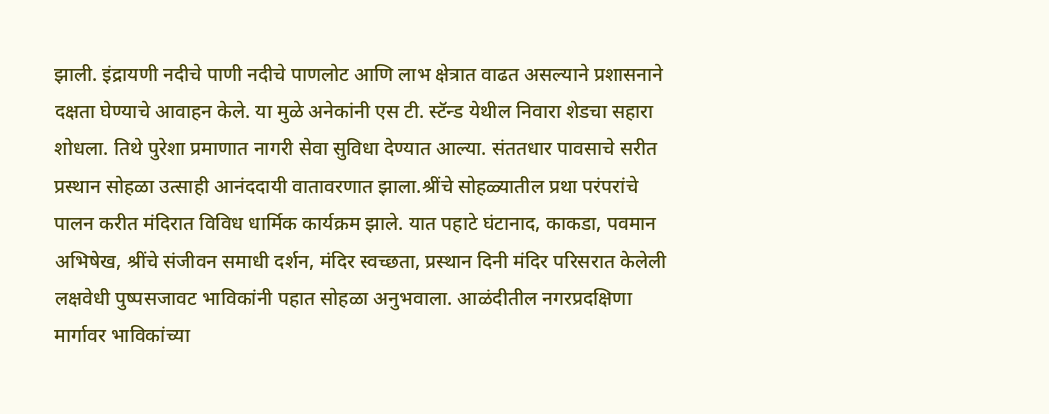झाली. इंद्रायणी नदीचे पाणी नदीचे पाणलोट आणि लाभ क्षेत्रात वाढत असल्याने प्रशासनाने दक्षता घेण्याचे आवाहन केले. या मुळे अनेकांनी एस टी. स्टॅन्ड येथील निवारा शेडचा सहारा शोधला. तिथे पुरेशा प्रमाणात नागरी सेवा सुविधा देण्यात आल्या. संततधार पावसाचे सरीत प्रस्थान सोहळा उत्साही आनंददायी वातावरणात झाला.श्रींचे सोहळ्यातील प्रथा परंपरांचे पालन करीत मंदिरात विविध धार्मिक कार्यक्रम झाले. यात पहाटे घंटानाद, काकडा, पवमान अभिषेख, श्रींचे संजीवन समाधी दर्शन, मंदिर स्वच्छता, प्रस्थान दिनी मंदिर परिसरात केलेली लक्षवेधी पुष्पसजावट भाविकांनी पहात सोहळा अनुभवाला. आळंदीतील नगरप्रदक्षिणा मार्गावर भाविकांच्या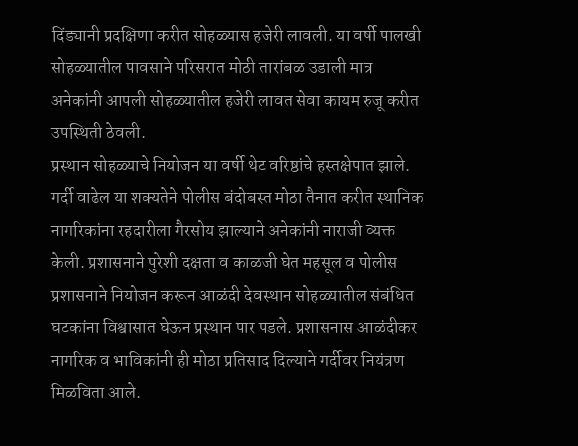दिंड्यानी प्रदक्षिणा करीत सोहळ्यास हजेरी लावली. या वर्षी पालखी सोहळ्यातील पावसाने परिसरात मोठी तारांबळ उडाली मात्र अनेकांनी आपली सोहळ्यातील हजेरी लावत सेवा कायम रुजू करीत उपस्थिती ठेवली.
प्रस्थान सोहळ्याचे नियोजन या वर्षी थेट वरिष्ठांचे हस्तक्षेपात झाले. गर्दी वाढेल या शक्यतेने पोलीस बंदोबस्त मोठा तैनात करीत स्थानिक नागरिकांना रहदारीला गैरसोय झाल्याने अनेकांनी नाराजी व्यक्त केली. प्रशासनाने पुरेशी दक्षता व काळजी घेत महसूल व पोलीस प्रशासनाने नियोजन करून आळंदी देवस्थान सोहळ्यातील संबंधित घटकांना विश्वासात घेऊन प्रस्थान पार पडले. प्रशासनास आळंदीकर नागरिक व भाविकांनी ही मोठा प्रतिसाद दिल्याने गर्दीवर नियंत्रण मिळविता आले.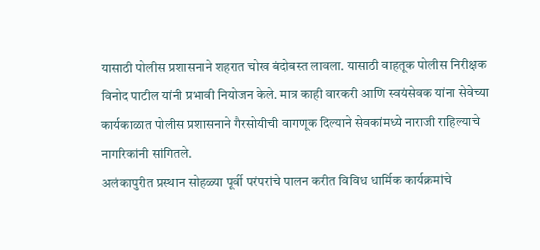यासाठी पोलीस प्रशासनाने शहरात चोख बंदोबस्त लावला. यासाठी वाहतूक पोलीस निरीक्षक विनोद पाटील यांनी प्रभावी नियोजन केले. मात्र काही वारकरी आणि स्वयंसेवक यांना सेवेच्या कार्यकाळात पोलीस प्रशासनाने गैरसोयीची वागणूक दिल्याने सेवकांमध्ये नाराजी राहिल्याचे नागरिकांनी सांगितले.
अलंकापुरीत प्रस्थान सोहळ्या पूर्वी परंपरांचे पालन करीत विविध धार्मिक कार्यक्रमांचे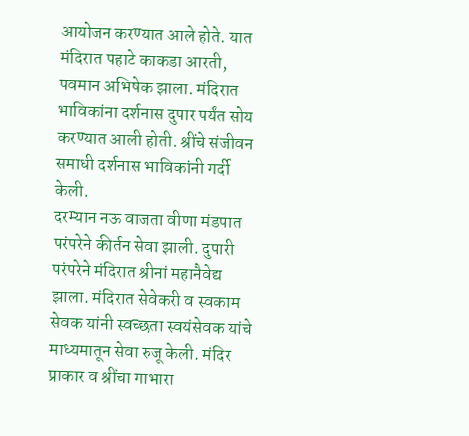आयोजन करण्यात आले होते. यात मंदिरात पहाटे काकडा आरती, पवमान अभिषेक झाला. मंदिरात भाविकांना दर्शनास दुपार पर्यंत सोय करण्यात आली होती. श्रींचे संजीवन समाधी दर्शनास भाविकांनी गर्दी केली.
दरम्यान नऊ वाजता वीणा मंडपात परंपरेने कीर्तन सेवा झाली. दुपारी परंपरेने मंदिरात श्रीनां महानैवेद्य झाला. मंदिरात सेवेकरी व स्वकाम सेवक यांनी स्वच्छता स्वयंसेवक यांचे माध्यमातून सेवा रुजू केली. मंदिर प्राकार व श्रींचा गाभारा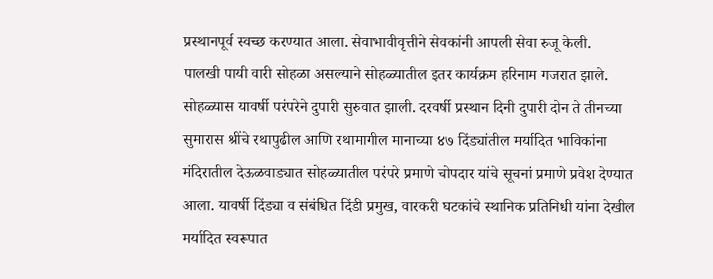प्रस्थानपूर्व स्वच्छ करण्यात आला. सेवाभावीवृत्तीने सेवकांनी आपली सेवा रुजू केली.
पालखी पायी वारी सोहळा असल्याने सोहळ्यातील इतर कार्यक्रम हरिनाम गजरात झाले. सोहळ्यास यावर्षी परंपरेने दुपारी सुरुवात झाली. दरवर्षी प्रस्थान दिनी दुपारी दोन ते तीनच्या सुमारास श्रींचे रथापुढील आणि रथामागील मानाच्या ४७ दिंड्यांतील मर्यादित भाविकांना मंदिरातील देऊळवाड्यात सोहळ्यातील परंपरे प्रमाणे चोपदार यांचे सूचनां प्रमाणे प्रवेश देण्यात आला. यावर्षी दिंड्या व संबंधित दिंडी प्रमुख, वारकरी घटकांचे स्थानिक प्रतिनिधी यांना देखील मर्यादित स्वरूपात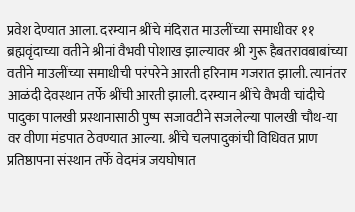प्रवेश देण्यात आला. दरम्यान श्रींचे मंदिरात माउलींच्या समाधीवर ११ ब्रह्मवृंदाच्या वतीने श्रीनां वैभवी पोशाख झाल्यावर श्री गुरू हैबतरावबाबांच्या वतीने माउलींच्या समाधीची परंपरेने आरती हरिनाम गजरात झाली. त्यानंतर आळंदी देवस्थान तर्फे श्रींची आरती झाली. दरम्यान श्रींचे वैभवी चांदीचे पादुका पालखी प्रस्थानासाठी पुष्प सजावटीने सजलेल्या पालखी चौथ-या वर वीणा मंडपात ठेवण्यात आल्या. श्रींचे चलपादुकांची विधिवत प्राण प्रतिष्ठापना संस्थान तर्फे वेदमंत्र जयघोषात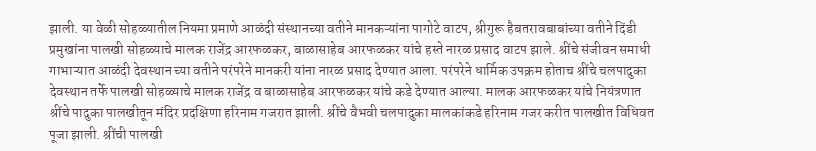झाली. या वेळी सोहळ्यातील नियमा प्रमाणे आळंदी संस्थानच्या वतीने मानकऱ्यांना पागोटे वाटप, श्रीगुरू हैबतरावबाबांच्या वतीने दिंडी प्रमुखांना पालखी सोहळ्याचे मालक राजेंद्र आरफळकर, बाळासाहेब आरफळकर यांचे हस्ते नारळ प्रसाद वाटप झाले. श्रींचे संजीवन समाधी गाभाऱ्यात आळंदी देवस्थान च्या वतीने परंपरेने मानकरी यांना नारळ प्रसाद देण्यात आला. परंपरेने धार्मिक उपक्रम होताच श्रींचे चलपादुका देवस्थान तर्फे पालखी सोहळ्याचे मालक राजेंद्र व बाळासाहेब आरफळकर यांचे कडे देण्यात आल्या. मालक आरफळकर यांचे नियंत्रणात श्रींचे पादुका पालखीतून मंदिर प्रदक्षिणा हरिनाम गजरात झाली. श्रींचे वैभवी चलपादुका मालकांकडे हरिनाम गजर करीत पालखीत विधिवत पूजा झाली. श्रींची पालखी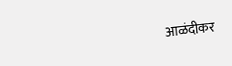आळंदीकर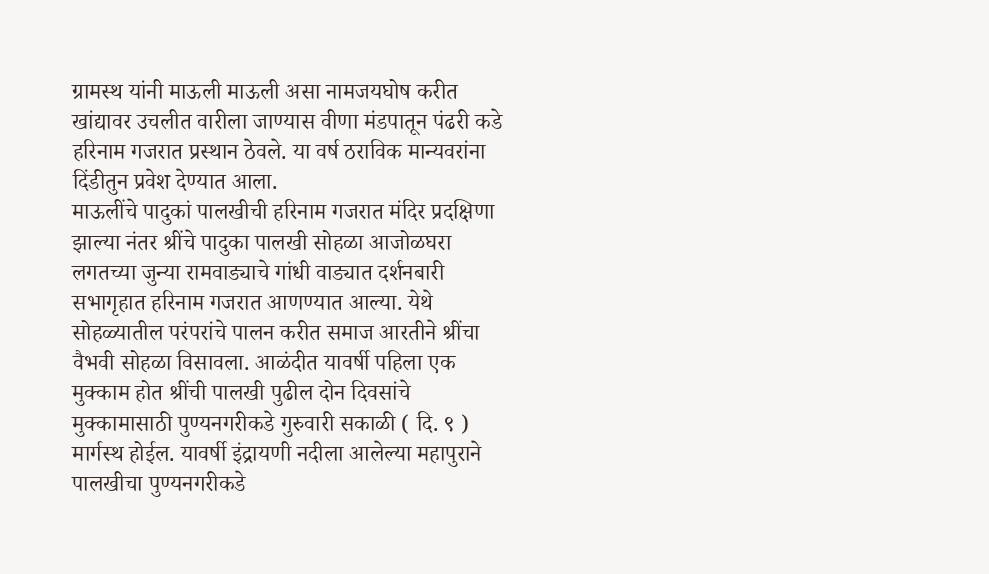ग्रामस्थ यांनी माऊली माऊली असा नामजयघोष करीत खांद्यावर उचलीत वारीला जाण्यास वीणा मंडपातून पंढरी कडे हरिनाम गजरात प्रस्थान ठेवले. या वर्ष ठराविक मान्यवरांना दिंडीतुन प्रवेश देण्यात आला.
माऊलींचे पादुकां पालखीची हरिनाम गजरात मंदिर प्रदक्षिणा झाल्या नंतर श्रींचे पादुका पालखी सोहळा आजोळघरा लगतच्या जुन्या रामवाड्याचे गांधी वाड्यात दर्शनबारी सभागृहात हरिनाम गजरात आणण्यात आल्या. येथे सोहळ्यातील परंपरांचे पालन करीत समाज आरतीने श्रींचा वैभवी सोहळा विसावला. आळंदीत यावर्षी पहिला एक मुक्काम होत श्रींची पालखी पुढील दोन दिवसांचे मुक्कामासाठी पुण्यनगरीकडे गुरुवारी सकाळी ( दि. ९ ) मार्गस्थ होईल. यावर्षी इंद्रायणी नदीला आलेल्या महापुराने पालखीचा पुण्यनगरीकडे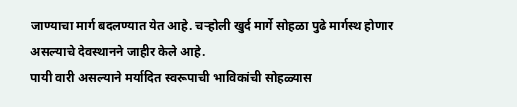जाण्याचा मार्ग बदलण्यात येत आहे. चऱ्होली खुर्द मार्गे सोहळा पुढे मार्गस्थ होणार असल्याचे देवस्थानने जाहीर केले आहे.
पायी वारी असल्याने मर्यादित स्वरूपाची भाविकांची सोहळ्यास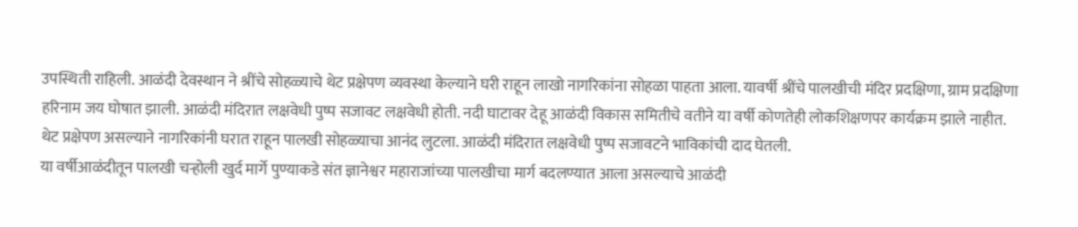उपस्थिती राहिली. आळंदी देवस्थान ने श्रींचे सोहळ्याचे थेट प्रक्षेपण व्यवस्था केल्याने घरी राहून लाखो नागरिकांना सोहळा पाहता आला. यावर्षी श्रींचे पालखीची मंदिर प्रदक्षिणा, ग्राम प्रदक्षिणा हरिनाम जय घोषात झाली. आळंदी मंदिरात लक्षवेधी पुष्प सजावट लक्षवेधी होती. नदी घाटावर देहू आळंदी विकास समितीचे वतीने या वर्षी कोणतेही लोकशिक्षणपर कार्यक्रम झाले नाहीत. थेट प्रक्षेपण असल्याने नागरिकांनी घरात राहून पालखी सोहळ्याचा आनंद लुटला. आळंदी मंदिरात लक्षवेधी पुष्प सजावटने भाविकांची दाद घेतली.
या वर्षीआळंदीतून पालखी चऱ्होली खुर्द मार्गे पुण्याकडे संत ज्ञानेश्वर महाराजांच्या पालखीचा मार्ग बदलण्यात आला असल्याचे आळंदी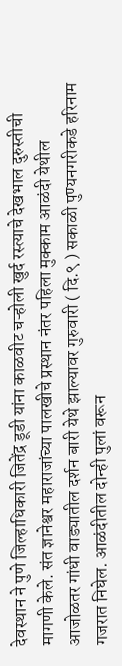देवस्थान ने पुणे जिल्हाधिकारी जितेंद्र डूडी यांना काळवीट चऱ्होली खुर्द रस्त्याचे देखभाल दुरुस्तीची मागणी केले. संत ज्ञानेश्वर महाराजांच्या पालखीचे प्रस्थान नंतर पहिला मुक्काम आळंदी येथील आजोळतर गांधी वाड्यातील दर्शन बारी येथे झाल्यावर गुरुवारी ( दि.९ ) सकाळी पुण्यनगरीकडे हरिनाम गजरात निघेल. आळंदीतील दोन्ही पुलां वरून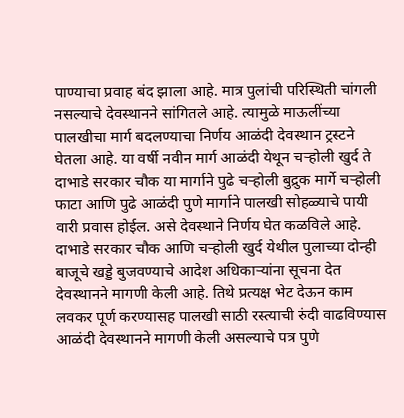पाण्याचा प्रवाह बंद झाला आहे. मात्र पुलांची परिस्थिती चांगली नसल्याचे देवस्थानने सांगितले आहे. त्यामुळे माऊलींच्या पालखीचा मार्ग बदलण्याचा निर्णय आळंदी देवस्थान ट्रस्टने घेतला आहे. या वर्षी नवीन मार्ग आळंदी येथून चऱ्होली खुर्द ते दाभाडे सरकार चौक या मार्गाने पुढे चऱ्होली बुद्रुक मार्गे चऱ्होली फाटा आणि पुढे आळंदी पुणे मार्गाने पालखी सोहळ्याचे पायी वारी प्रवास होईल. असे देवस्थाने निर्णय घेत कळविले आहे. दाभाडे सरकार चौक आणि चऱ्होली खुर्द येथील पुलाच्या दोन्ही बाजूचे खड्डे बुजवण्याचे आदेश अधिकाऱ्यांना सूचना देत देवस्थानने मागणी केली आहे. तिथे प्रत्यक्ष भेट देऊन काम लवकर पूर्ण करण्यासह पालखी साठी रस्त्याची रुंदी वाढविण्यास आळंदी देवस्थानने मागणी केली असल्याचे पत्र पुणे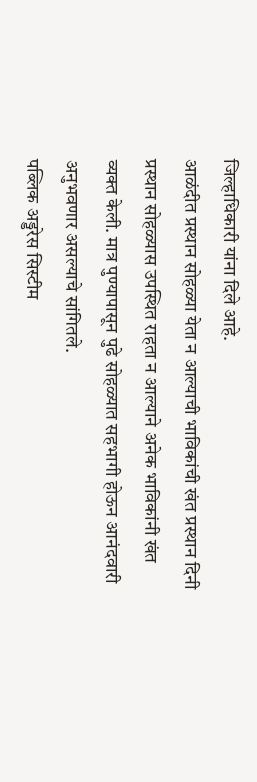जिल्हाधिकारी यांना दिले आहे.
आळंदीत प्रस्थान सोहळ्या येता न आल्याची भाविकांची खंत प्रस्थान दिनी प्रस्थान सोहळ्यास उपस्थित राहता न आल्याने अनेक भाविकांनी खंत व्यक्त केली. मात्र पुण्यापासून पुढे सोहळ्यात सहभागी होऊन आनंदवारी अनुभवणार असल्याचे सांगितले.
पब्लिक अड्डरेस सिस्टीम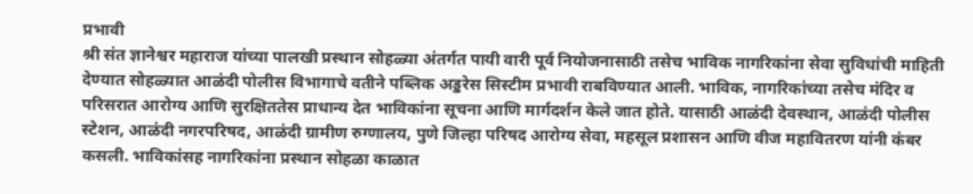प्रभावी
श्री संत ज्ञानेश्वर महाराज यांच्या पालखी प्रस्थान सोहळ्या अंतर्गत पायी वारी पूर्व नियोजनासाठी तसेच भाविक नागरिकांना सेवा सुविधांची माहिती देण्यात सोहळ्यात आळंदी पोलीस विभागाचे वतीने पब्लिक अड्डरेस सिस्टीम प्रभावी राबविण्यात आली. भाविक, नागरिकांच्या तसेच मंदिर व परिसरात आरोग्य आणि सुरक्षिततेस प्राधान्य देत भाविकांना सूचना आणि मार्गदर्शन केले जात होते. यासाठी आळंदी देवस्थान, आळंदी पोलीस स्टेशन, आळंदी नगरपरिषद, आळंदी ग्रामीण रुग्णालय, पुणे जिल्हा परिषद आरोग्य सेवा, महसूल प्रशासन आणि वीज महावितरण यांनी कंबर कसली. भाविकांसह नागरिकांना प्रस्थान सोहळा काळात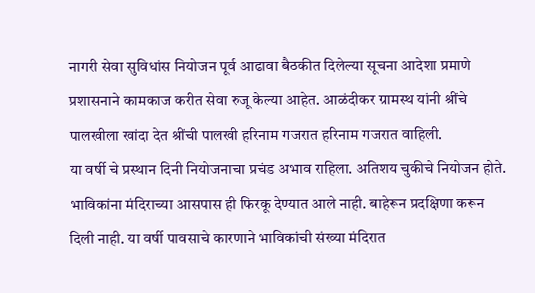नागरी सेवा सुविधांस नियोजन पूर्व आढावा बैठकीत दिलेल्या सूचना आदेशा प्रमाणे प्रशासनाने कामकाज करीत सेवा रुजू केल्या आहेत. आळंदीकर ग्रामस्थ यांनी श्रींचे पालखीला खांदा देत श्रींची पालखी हरिनाम गजरात हरिनाम गजरात वाहिली.
या वर्षी चे प्रस्थान दिनी नियोजनाचा प्रचंड अभाव राहिला. अतिशय चुकीचे नियोजन होते. भाविकांना मंदिराच्या आसपास ही फिरकू देण्यात आले नाही. बाहेरून प्रदक्षिणा करून दिली नाही. या वर्षी पावसाचे कारणाने भाविकांची संख्या मंदिरात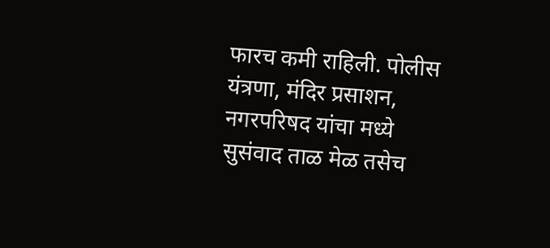फारच कमी राहिली. पोलीस यंत्रणा, मंदिर प्रसाशन, नगरपरिषद यांचा मध्ये सुसंवाद ताळ मेळ तसेच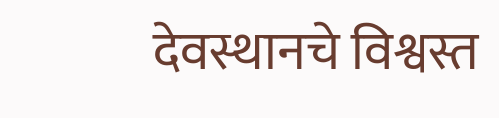देवस्थानचे विश्वस्त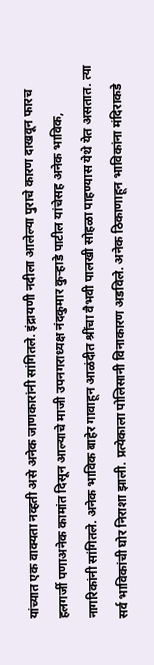यांच्यात एक वाक्यता नव्हती असे अनेक जाणकारांनी सांगितले. इंद्रायणी नदीला आलेल्या पुराचे कारण दाखवून फारच हलगर्जी पणाअनेक कामांत दिसून आल्याचे माजी उपनगराध्यक्ष नंदकुमार कुऱ्हाडे पाटील यांचेसह अनेक भाविक, नागरिकांनी सांगितले. अनेक भाविक बाहेर गावाहून आळंदीत श्रींचा वैभवी पालखी सोहळा पाहण्यास येथे येत असतात. त्या सर्व भाविकांची घोर निराशा झाली. प्रत्येकाला पोलिसानी विनाकारण अडविले. अनेक ठिकाणाहून भाविकांना मंदिराकडे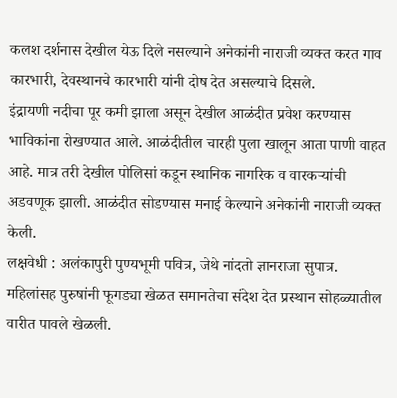कलश दर्शनास देखील येऊ दिले नसल्याने अनेकांनी नाराजी व्यक्त करत गाव कारभारी, देवस्थानचे कारभारी यांनी दोष देत असल्याचे दिसले.
इंद्रायणी नदीचा पूर कमी झाला असून देखील आळंदीत प्रवेश करण्यास भाविकांना रोखण्यात आले. आळंदीतील चारही पुला खालून आता पाणी वाहत आहे. मात्र तरी देखील पोलिसां कडून स्थानिक नागरिक व वारकऱ्यांची अडवणूक झाली. आळंदीत सोडण्यास मनाई केल्याने अनेकांनी नाराजी व्यक्त केली.
लक्षवेधी : अलंकापुरी पुण्यभूमी पवित्र, जेथे नांदतो ज्ञानराजा सुपात्र.
महिलांसह पुरुषांनी फूगड्या खेळत समानतेचा संदेश देत प्रस्थान सोहळ्यातील वारीत पावले खेळली.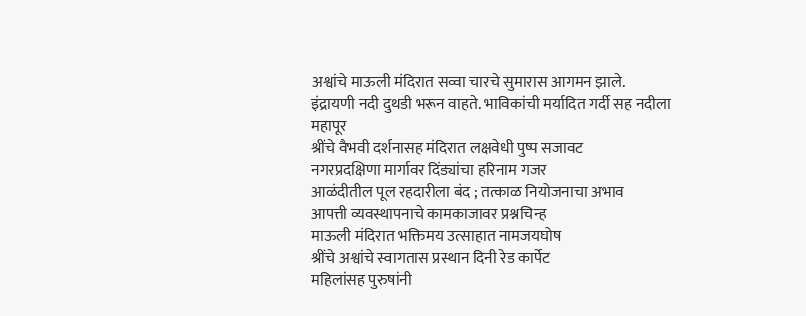अश्वांचे माऊली मंदिरात सव्वा चारचे सुमारास आगमन झाले.
इंद्रायणी नदी दुथडी भरून वाहते. भाविकांची मर्यादित गर्दी सह नदीला महापूर
श्रींचे वैभवी दर्शनासह मंदिरात लक्षवेधी पुष्प सजावट
नगरप्रदक्षिणा मार्गावर दिंड्यांचा हरिनाम गजर
आळंदीतील पूल रहदारीला बंद ; तत्काळ नियोजनाचा अभाव
आपत्ती व्यवस्थापनाचे कामकाजावर प्रश्नचिन्ह
माऊली मंदिरात भक्तिमय उत्साहात नामजयघोष
श्रींचे अश्वांचे स्वागतास प्रस्थान दिनी रेड कार्पेट
महिलांसह पुरुषांनी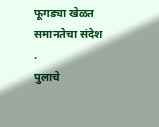फूगड्या खेळत समानतेचा संदेश .
पुलाचे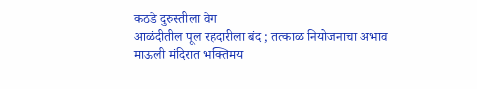कठडे दुरुस्तीला वेग
आळंदीतील पूल रहदारीला बंद ; तत्काळ नियोजनाचा अभाव
माऊली मंदिरात भक्तिमय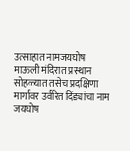उत्साहात नामजयघोष
माऊली मंदिरात प्रस्थान सोहळ्यात तसेच प्रदक्षिणा मार्गावर उर्वरित दिंड्यांचा नाम जयघोष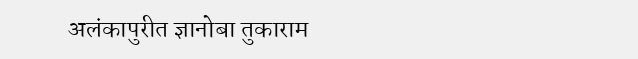अलंकापुरीत ज्ञानोबा तुकाराम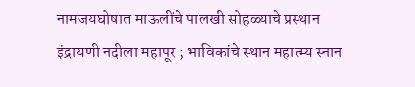नामजयघोषात माऊलींचे पालखी सोहळ्याचे प्रस्थान
इंद्रायणी नदीला महापूर ; भाविकांचे स्थान महात्म्य स्नान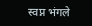स्वप्न भंगले